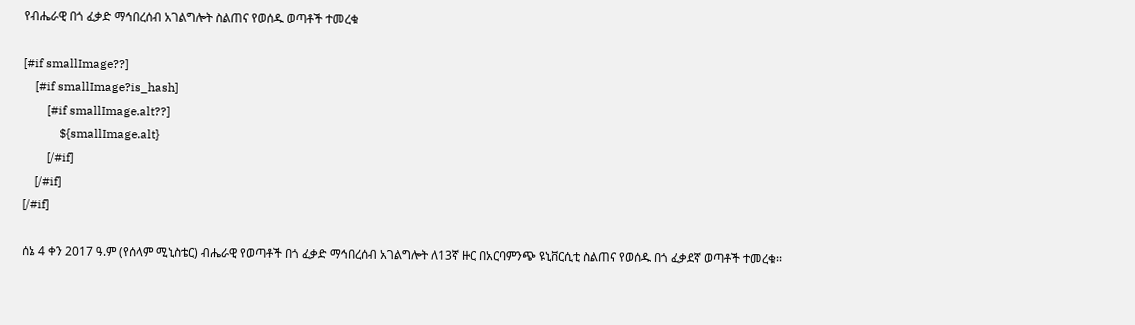የብሔራዊ በጎ ፈቃድ ማኅበረሰብ አገልግሎት ስልጠና የወሰዱ ወጣቶች ተመረቁ

[#if smallImage??]
    [#if smallImage?is_hash]
        [#if smallImage.alt??]
            ${smallImage.alt}
        [/#if]
    [/#if]
[/#if]

ሰኔ 4 ቀን 2017 ዓ.ም (የሰላም ሚኒስቴር) ብሔራዊ የወጣቶች በጎ ፈቃድ ማኅበረሰብ አገልግሎት ለ13ኛ ዙር በአርባምንጭ ዩኒቨርሲቲ ስልጠና የወሰዱ በጎ ፈቃደኛ ወጣቶች ተመረቁ፡፡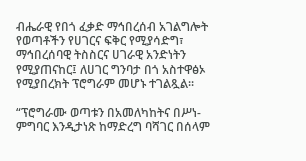ብሔራዊ የበጎ ፈቃድ ማኅበረሰብ አገልግሎት የወጣቶችን የሀገርና ፍቅር የሚያሳድግ፣ ማኅበረሰባዊ ትስስርና ሀገራዊ አንድነትን የሚያጠናከር፤ ለሀገር ግንባታ በጎ አስተዋፅኦ የሚያበረክት ፕሮግራም መሆኑ ተገልጿል፡፡

“ፕሮግራሙ ወጣቱን በአመለካከትና በሥነ-ምግባር እንዲታነጽ ከማድረግ ባሻገር በሰላም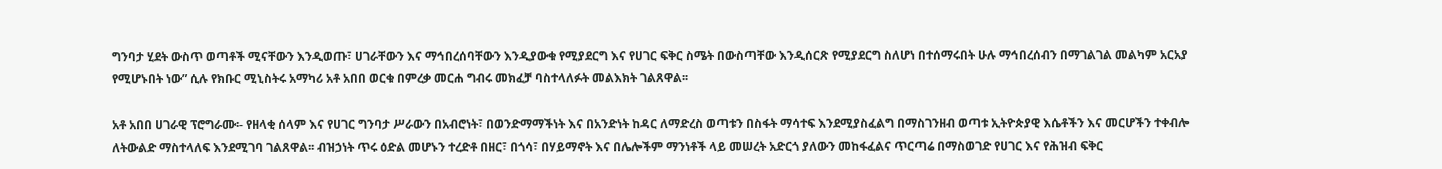ግንባታ ሂደት ውስጥ ወጣቶች ሚናቸውን እንዲወጡ፣ ሀገራቸውን እና ማኅበረሰባቸውን እንዲያውቁ የሚያደርግ እና የሀገር ፍቅር ስሜት በውስጣቸው እንዲሰርጽ የሚያደርግ ስለሆነ በተሰማሩበት ሁሉ ማኅበረሰብን በማገልገል መልካም አርአያ የሚሆኑበት ነው” ሲሉ የክቡር ሚኒስትሩ አማካሪ አቶ አበበ ወርቁ በምረቃ መርሐ ግብሩ መክፈቻ ባስተላለፉት መልእክት ገልጸዋል፡፡

አቶ አበበ ሀገራዊ ፕሮግራሙ፡- የዘላቂ ሰላም እና የሀገር ግንባታ ሥራውን በአብሮነት፣ በወንድማማችነት እና በአንድነት ከዳር ለማድረስ ወጣቱን በስፋት ማሳተፍ እንደሚያስፈልግ በማስገንዘብ ወጣቱ ኢትዮጵያዊ እሴቶችን እና መርሆችን ተቀብሎ ለትውልድ ማስተላለፍ እንደሚገባ ገልጸዋል፡፡ ብዝኃነት ጥሩ ዕድል መሆኑን ተረድቶ በዘር፣ በጎሳ፣ በሃይማኖት እና በሌሎችም ማንነቶች ላይ መሠረት አድርጎ ያለውን መከፋፈልና ጥርጣሬ በማስወገድ የሀገር እና የሕዝብ ፍቅር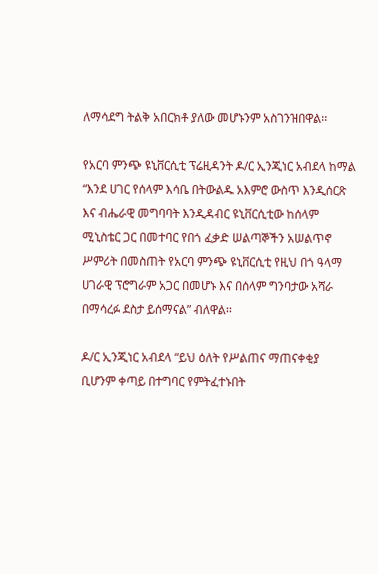ለማሳደግ ትልቅ አበርክቶ ያለው መሆኑንም አስገንዝበዋል፡፡

የአርባ ምንጭ ዩኒቨርሲቲ ፕሬዚዳንት ዶ/ር ኢንጂነር አብደላ ከማል “እንደ ሀገር የሰላም እሳቤ በትውልዱ አእምሮ ውስጥ እንዲሰርጽ እና ብሔራዊ መግባባት እንዲዳብር ዩኒቨርሲቲው ከሰላም ሚኒስቴር ጋር በመተባር የበጎ ፈቃድ ሠልጣኞችን አሠልጥኖ ሥምሪት በመስጠት የአርባ ምንጭ ዩኒቨርሲቲ የዚህ በጎ ዓላማ ሀገራዊ ፕሮግራም አጋር በመሆኑ እና በሰላም ግንባታው አሻራ በማሳረፉ ደስታ ይሰማናል” ብለዋል፡፡

ዶ/ር ኢንጂነር አብደላ “ይህ ዕለት የሥልጠና ማጠናቀቂያ ቢሆንም ቀጣይ በተግባር የምትፈተኑበት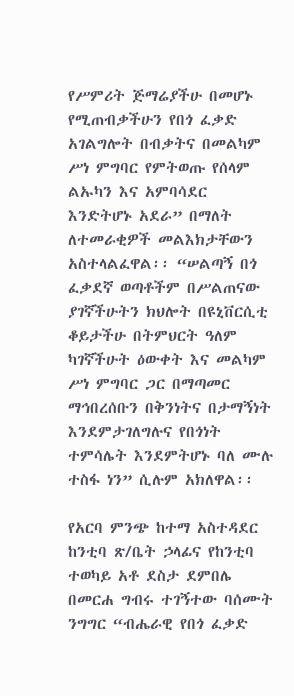የሥምሪት ጅማሬያችሁ በመሆኑ የሚጠብቃችሁን የበጎ ፈቃድ አገልግሎት በብቃትና በመልካም ሥነ ምግባር የምትወጡ የሰላም ልኡካን እና አምባሳደር እንድትሆኑ አደራ” በማለት ለተመራቂዎች መልእክታቸውን አስተላልፈዋል፡፡ “ሠልጣኝ በጎ ፈቃደኛ ወጣቶችም በሥልጠናው ያገኛችሁትን ክህሎት በዩኒቨርሲቲ ቆይታችሁ በትምህርት ዓለም ካገኛችሁት ዕውቀት እና መልካም ሥነ ምግባር ጋር በማጣመር ማኅበረሰቡን በቅንነትና በታማኝነት እንደምታገለግሉና የበጎነት ተምሳሌት እንደምትሆኑ ባለ ሙሉ ተስፋ ነን” ሲሉም አክለዋል፡፡

የአርባ ምንጭ ከተማ አስተዳደር ከንቲባ ጽ/ቤት ኃላፊና የከንቲባ ተወካይ አቶ ደስታ ደምበሌ በመርሐ ግብሩ ተገኝተው ባሰሙት ንግግር “ብሔራዊ የበጎ ፈቃድ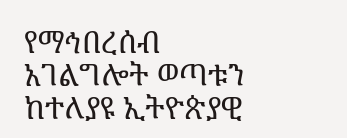የማኅበረሰብ አገልግሎት ወጣቱን ከተለያዩ ኢትዮጵያዊ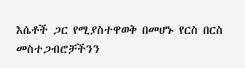እሴቶች ጋር የሚያስተዋወቅ በመሆኑ የርስ በርስ መስተጋብሮቻችንን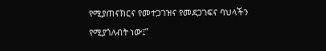የሚያጠናክርና የመተጋገዝና የመደጋገፍና ባህላችን የሚያጎለብት ነው፤”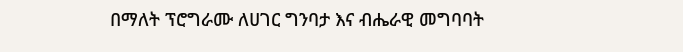በማለት ፕሮግራሙ ለሀገር ግንባታ እና ብሔራዊ መግባባት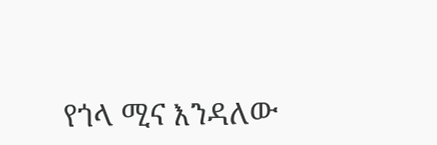የጎላ ሚና እንዳለው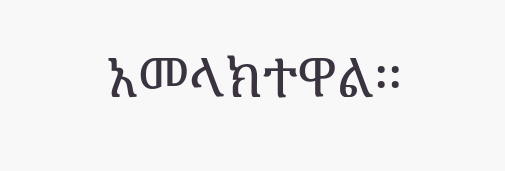አመላክተዋል፡፡